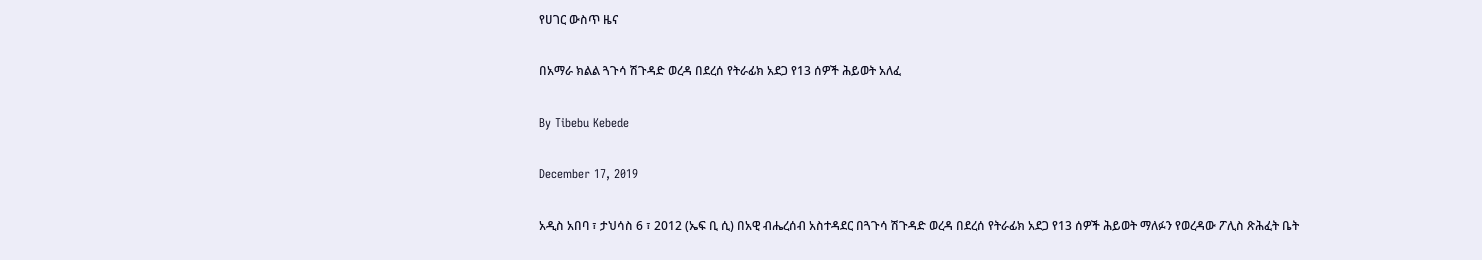የሀገር ውስጥ ዜና

በአማራ ክልል ጓጉሳ ሽጉዳድ ወረዳ በደረሰ የትራፊክ አደጋ የ13 ሰዎች ሕይወት አለፈ

By Tibebu Kebede

December 17, 2019

አዲስ አበባ ፣ ታህሳስ 6 ፣ 2012 (ኤፍ ቢ ሲ) በአዊ ብሔረሰብ አስተዳደር በጓጉሳ ሽጉዳድ ወረዳ በደረሰ የትራፊክ አደጋ የ13 ሰዎች ሕይወት ማለፉን የወረዳው ፖሊስ ጽሕፈት ቤት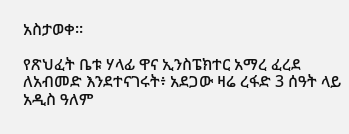አስታወቀ።

የጽህፈት ቤቱ ሃላፊ ዋና ኢንስፔክተር አማረ ፈረደ ለአብመድ እንደተናገሩት፥ አደጋው ዛሬ ረፋድ 3 ሰዓት ላይ አዲስ ዓለም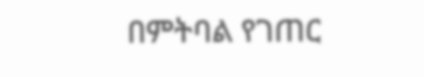በምትባል የገጠር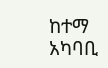ከተማ አካባቢ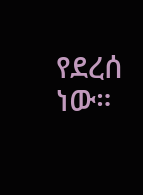የደረሰ ነው።